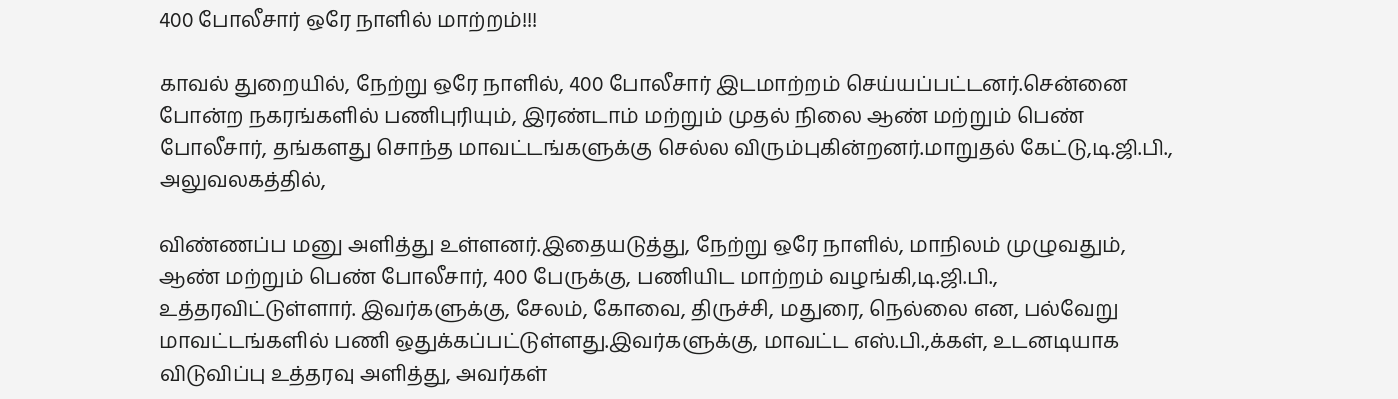400 போலீசார் ஒரே நாளில் மாற்றம்!!!

காவல் துறையில், நேற்று ஒரே நாளில், 400 போலீசார் இடமாற்றம் செய்யப்பட்டனர்.சென்னை போன்ற நகரங்களில் பணிபுரியும், இரண்டாம் மற்றும் முதல் நிலை ஆண் மற்றும் பெண் போலீசார், தங்களது சொந்த மாவட்டங்களுக்கு செல்ல விரும்புகின்றனர்.மாறுதல் கேட்டு,டி.ஜி.பி., அலுவலகத்தில்,

விண்ணப்ப மனு அளித்து உள்ளனர்.இதையடுத்து, நேற்று ஒரே நாளில், மாநிலம் முழுவதும், ஆண் மற்றும் பெண் போலீசார், 400 பேருக்கு, பணியிட மாற்றம் வழங்கி,டி.ஜி.பி., உத்தரவிட்டுள்ளார். இவர்களுக்கு, சேலம், கோவை, திருச்சி, மதுரை, நெல்லை என, பல்வேறு மாவட்டங்களில் பணி ஒதுக்கப்பட்டுள்ளது.இவர்களுக்கு, மாவட்ட எஸ்.பி.,க்கள், உடனடியாக விடுவிப்பு உத்தரவு அளித்து, அவர்கள்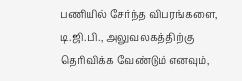பணியில் சேர்ந்த விபரங்களை, டி.ஜி.பி., அலுவலகத்திற்கு தெரிவிக்க வேண்டும் எனவும்,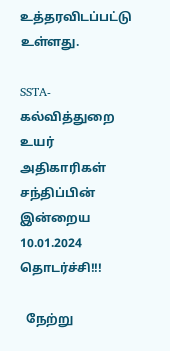உத்தரவிடப்பட்டு உள்ளது.

SSTA- கல்வித்துறை உயர் அதிகாரிகள் சந்திப்பின் இன்றைய 10.01.2024 தொடர்ச்சி!!!

  நேற்று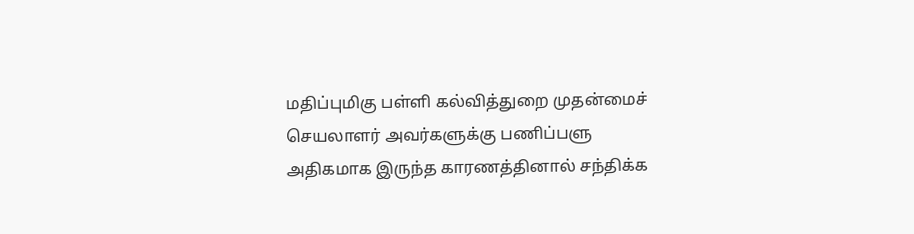மதிப்புமிகு பள்ளி கல்வித்துறை முதன்மைச் செயலாளர் அவர்களுக்கு பணிப்பளு அதிகமாக இருந்த காரணத்தினால் சந்திக்க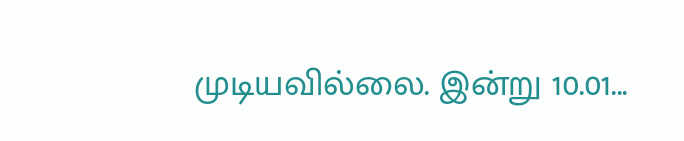முடியவில்லை. இன்று 10.01...